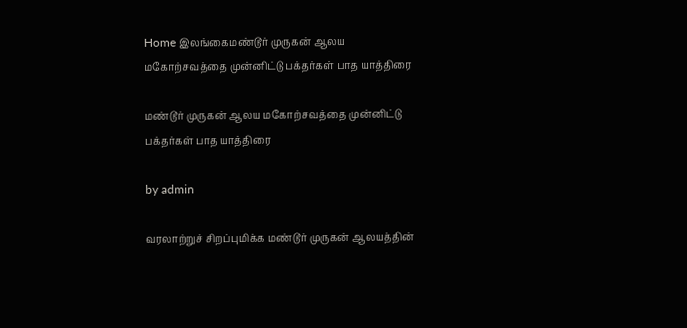Home இலங்கைமண்டூர் முருகன் ஆலய மகோற்சவத்தை முன்னிட்டு பக்தர்கள் பாத யாத்திரை

மண்டூர் முருகன் ஆலய மகோற்சவத்தை முன்னிட்டு பக்தர்கள் பாத யாத்திரை

by admin

வரலாற்றுச் சிறப்புமிக்க மண்டூர் முருகன் ஆலயத்தின்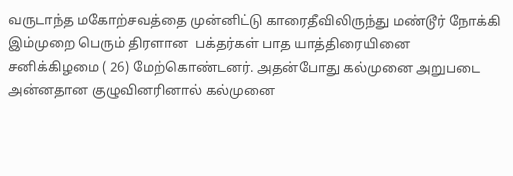வருடாந்த மகோற்சவத்தை முன்னிட்டு காரைதீவிலிருந்து மண்டூர் நோக்கி இம்முறை பெரும் திரளான  பக்தர்கள் பாத யாத்திரையினை  சனிக்கிழமை ( 26) மேற்கொண்டனர். அதன்போது கல்முனை அறுபடை அன்னதான குழுவினரினால் கல்முனை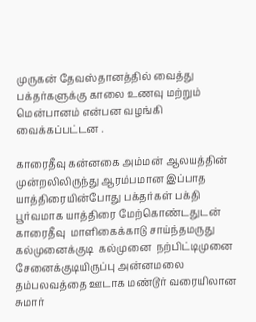முருகன் தேவஸ்தானத்தில் வைத்து பக்தர்களுக்கு காலை உணவு மற்றும் மென்பானம் என்பன வழங்கி வைக்கப்பட்டன .

காரைதீவு கன்னகை அம்மன் ஆலயத்தின் முன்றலிலிருந்து ஆரம்பமான இப்பாத யாத்திரையின்போது பக்தர்கள் பக்தி பூர்வமாக யாத்திரை மேற்கொண்டதுடன் காரைதீவு  மாளிகைக்காடு சாய்ந்தமருது  கல்முனைக்குடி  கல்முனை  நற்பிட்டிமுனை சேனைக்குடியிருப்பு அன்னமலை  தம்பலவத்தை ஊடாக மண்டூர் வரையிலான சுமார்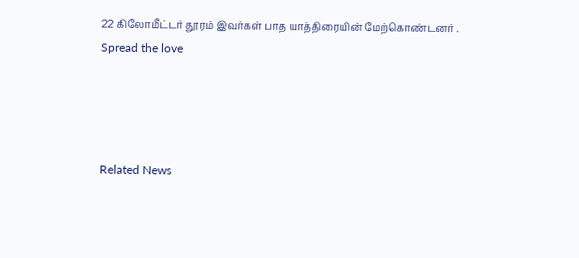22 கிலோமீட்டர் தூரம் இவர்கள் பாத யாத்திரையின் மேற்கொண்டனர் .
Spread the love




Related News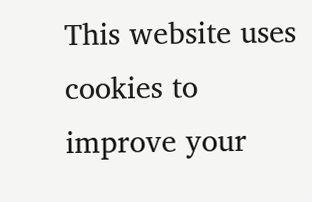This website uses cookies to improve your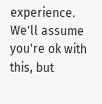experience. We'll assume you're ok with this, but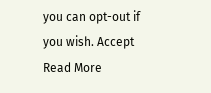you can opt-out if you wish. Accept Read More